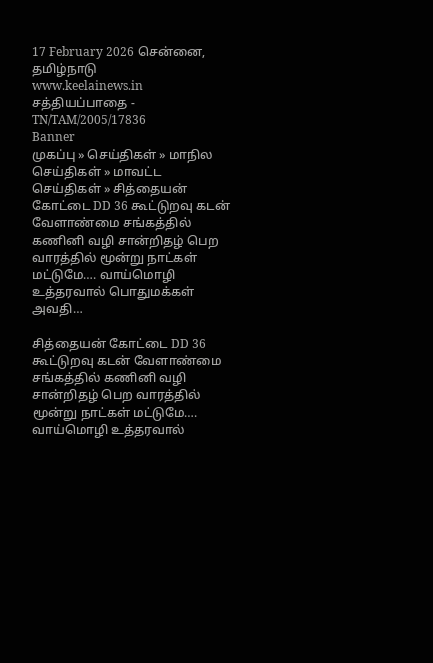17 February 2026 சென்னை, தமிழ்நாடு
www.keelainews.in
சத்தியப்பாதை - TN/TAM/2005/17836
Banner
முகப்பு » செய்திகள் » மாநில செய்திகள் » மாவட்ட செய்திகள் » சித்தையன் கோட்டை DD 36 கூட்டுறவு கடன் வேளாண்மை சங்கத்தில் கணினி வழி சான்றிதழ் பெற வாரத்தில் மூன்று நாட்கள் மட்டுமே…. வாய்மொழி உத்தரவால் பொதுமக்கள் அவதி…

சித்தையன் கோட்டை DD 36 கூட்டுறவு கடன் வேளாண்மை சங்கத்தில் கணினி வழி சான்றிதழ் பெற வாரத்தில் மூன்று நாட்கள் மட்டுமே…. வாய்மொழி உத்தரவால்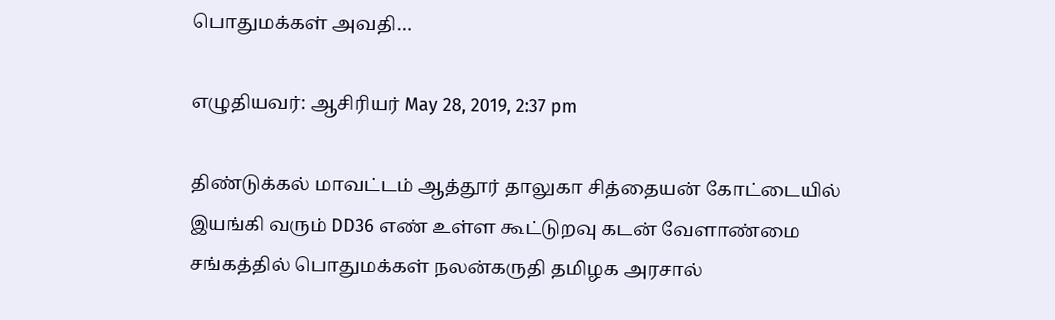பொதுமக்கள் அவதி…

எழுதியவர்: ஆசிரியர் May 28, 2019, 2:37 pm

திண்டுக்கல் மாவட்டம் ஆத்தூர் தாலுகா சித்தையன் கோட்டையில் இயங்கி வரும் DD36 எண் உள்ள கூட்டுறவு கடன் வேளாண்மை சங்கத்தில் பொதுமக்கள் நலன்கருதி தமிழக அரசால்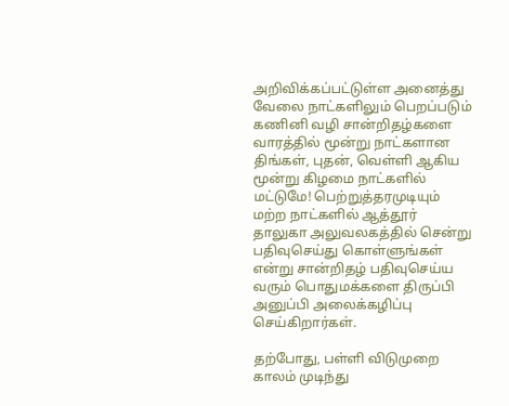அறிவிக்கப்பட்டுள்ள அனைத்து வேலை நாட்களிலும் பெறப்படும் கணினி வழி சான்றிதழ்களை வாரத்தில் மூன்று நாட்களான திங்கள், புதன், வெள்ளி ஆகிய மூன்று கிழமை நாட்களில் மட்டுமே! பெற்றுத்தரமுடியும் மற்ற நாட்களில் ஆத்தூர் தாலுகா அலுவலகத்தில் சென்று பதிவுசெய்து கொள்ளுங்கள் என்று சான்றிதழ் பதிவுசெய்ய வரும் பொதுமக்களை திருப்பி அனுப்பி அலைக்கழிப்பு செய்கிறார்கள்.

தற்போது, பள்ளி விடுமுறை காலம் முடிந்து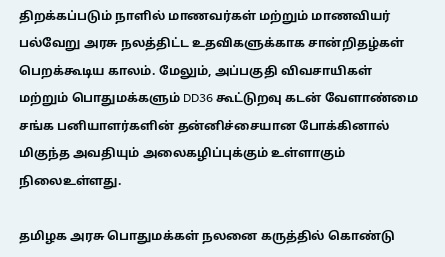திறக்கப்படும் நாளில் மாணவர்கள் மற்றும் மாணவியர் பல்வேறு அரசு நலத்திட்ட உதவிகளுக்காக சான்றிதழ்கள் பெறக்கூடிய காலம். மேலும், அப்பகுதி விவசாயிகள் மற்றும் பொதுமக்களும் DD36 கூட்டுறவு கடன் வேளாண்மை சங்க பனியாளர்களின் தன்னிச்சையான போக்கினால் மிகுந்த அவதியும் அலைகழிப்புக்கும் உள்ளாகும் நிலைஉள்ளது.

தமிழக அரசு பொதுமக்கள் நலனை கருத்தில் கொண்டு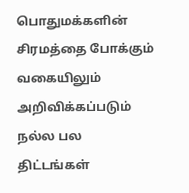பொதுமக்களின் சிரமத்தை போக்கும் வகையிலும் அறிவிக்கப்படும் நல்ல பல திட்டங்கள்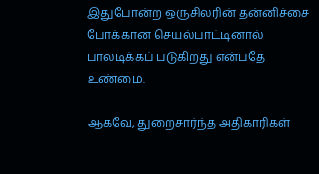இதுபோன்ற ஒருசிலரின் தன்னிச்சை போக்கான செயல்பாட்டினால் பாலடிக்கப் படுகிறது என்பதே உண்மை.

ஆகவே, துறைசார்ந்த அதிகாரிகள்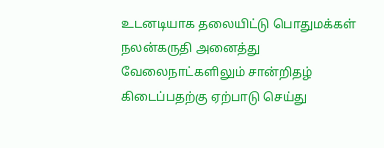உடனடியாக தலையிட்டு பொதுமக்கள் நலன்கருதி அனைத்து வேலைநாட்களிலும் சான்றிதழ் கிடைப்பதற்கு ஏற்பாடு செய்து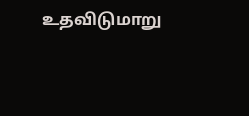உதவிடுமாறு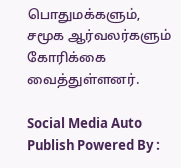பொதுமக்களும், சமூக ஆர்வலர்களும் கோரிக்கை வைத்துள்ளனர்.

Social Media Auto Publish Powered By :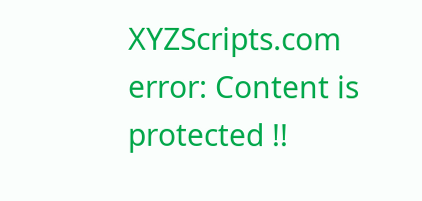XYZScripts.com
error: Content is protected !!